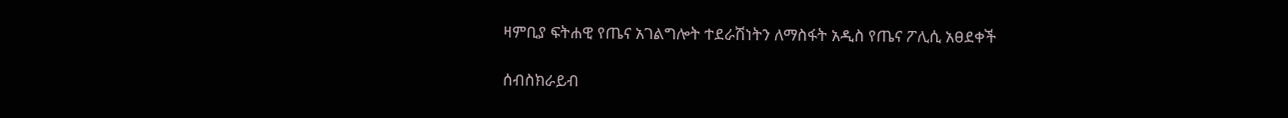ዛምቢያ ፍትሐዊ የጤና አገልግሎት ተደራሽነትን ለማስፋት አዲስ የጤና ፖሊሲ አፀደቀች

ሰብስክራይብ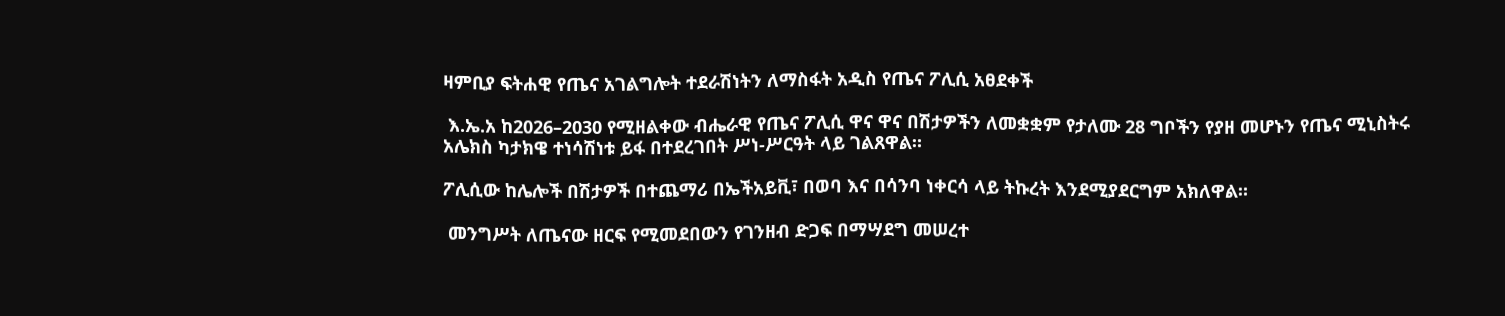ዛምቢያ ፍትሐዊ የጤና አገልግሎት ተደራሽነትን ለማስፋት አዲስ የጤና ፖሊሲ አፀደቀች

 እ.ኤ.አ ከ2026–2030 የሚዘልቀው ብሔራዊ የጤና ፖሊሲ ዋና ዋና በሽታዎችን ለመቋቋም የታለሙ 28 ግቦችን የያዘ መሆኑን የጤና ሚኒስትሩ አሌክስ ካታክዌ ተነሳሽነቱ ይፋ በተደረገበት ሥነ-ሥርዓት ላይ ገልጸዋል።

ፖሊሲው ከሌሎች በሽታዎች በተጨማሪ በኤችአይቪ፣ በወባ እና በሳንባ ነቀርሳ ላይ ትኩረት እንደሚያደርግም አክለዋል።

 መንግሥት ለጤናው ዘርፍ የሚመደበውን የገንዘብ ድጋፍ በማሣደግ መሠረተ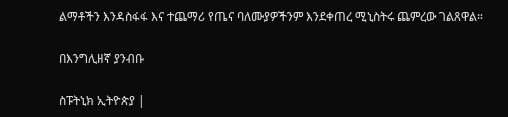ልማቶችን እንዳስፋፋ እና ተጨማሪ የጤና ባለሙያዎችንም እንደቀጠረ ሚኒስትሩ ጨምረው ገልጸዋል።

በእንግሊዘኛ ያንብቡ

ስፑትኒክ ኢትዮጵያ |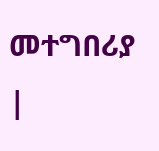መተግበሪያ |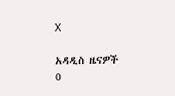X

አዳዲስ ዜናዎች
0